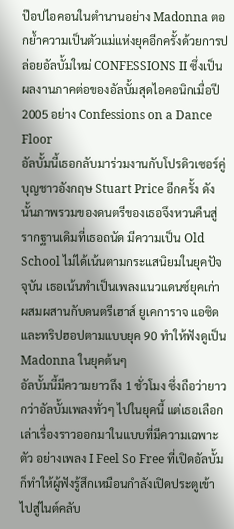ป๊อปไอคอนในตำนานอย่าง Madonna ตอกย้ำความเป็นตัวแม่แห่งยุคอีกครั้งด้วยการปล่อยอัลบั้มใหม่ CONFESSIONS II ซึ่งเป็นผลงานภาคต่อของอัลบั้มสุดไอคอนิกเมื่อปี 2005 อย่าง Confessions on a Dance Floor
อัลบั้มนี้เธอกลับมาร่วมงานกับโปรดิวเซอร์คู่บุญชาวอังกฤษ Stuart Price อีกครั้ง ดังนั้นภาพรวมของดนตรีของเธอจึงหวนคืนสู่รากฐานเดิมที่เธอถนัด มีความเป็น Old School ไม่ได้เน้นตามกระแสนิยมในยุคปัจจุบัน เธอเน้นทำเป็นเพลงแนวแดนซ์ยุคเก่า ผสมผสานกับดนตรีเฮาส์ ยูเคการาจ แอซิด และทริปฮอปตามแบบยุค 90 ทำให้ฟังดูเป็น Madonna ในยุคต้นๆ
อัลบั้มนี้มีความยาวถึง 1 ชั่วโมง ซึ่งถือว่ายาวกว่าอัลบั้มเพลงทั่วๆ ไปในยุคนี้ แต่เธอเลือกเล่าเรื่องราวออกมาในแบบที่มีความเฉพาะตัว อย่างเพลง I Feel So Free ที่เปิดอัลบั้มก็ทำให้ผู้ฟังรู้สึกเหมือนกำลังเปิดประตูเข้าไปสู่ไนต์คลับ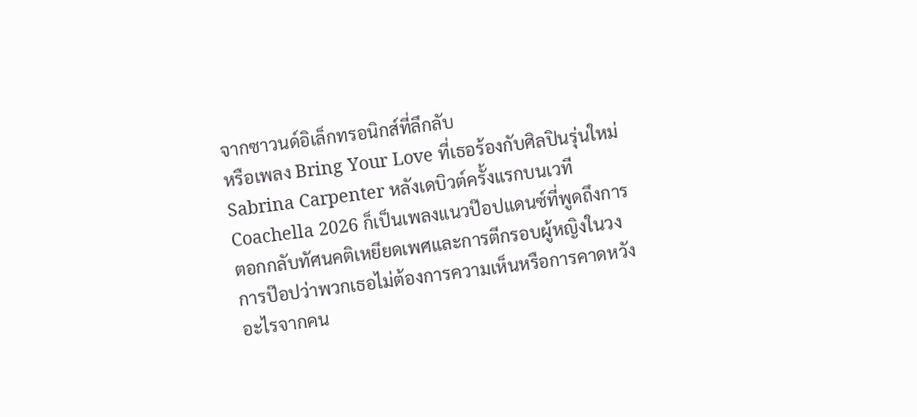จากซาวนด์อิเล็กทรอนิกส์ที่ลึกลับ
หรือเพลง Bring Your Love ที่เธอร้องกับศิลปินรุ่นใหม่ Sabrina Carpenter หลังเดบิวต์ครั้งแรกบนเวที Coachella 2026 ก็เป็นเพลงแนวป๊อปแดนซ์ที่พูดถึงการตอกกลับทัศนคติเหยียดเพศและการตีกรอบผู้หญิงในวงการป๊อปว่าพวกเธอไม่ต้องการความเห็นหรือการคาดหวังอะไรจากคน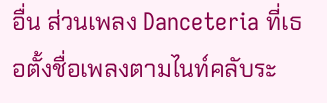อื่น ส่วนเพลง Danceteria ที่เธอตั้งชื่อเพลงตามไนท์คลับระ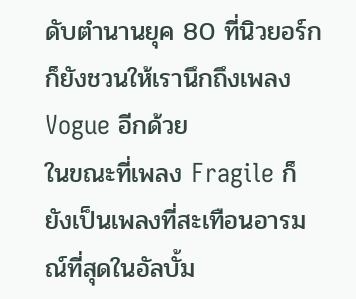ดับตำนานยุค 80 ที่นิวยอร์ก ก็ยังชวนให้เรานึกถึงเพลง Vogue อีกด้วย
ในขณะที่เพลง Fragile ก็ยังเป็นเพลงที่สะเทือนอารมณ์ที่สุดในอัลบั้ม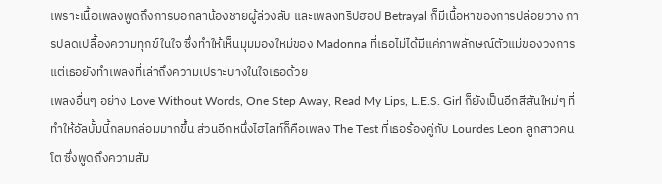เพราะเนื้อเพลงพูดถึงการบอกลาน้องชายผู้ล่วงลับ และเพลงทริปฮอป Betrayal ก็มีเนื้อหาของการปล่อยวาง การปลดเปลื้องความทุกข์ในใจ ซึ่งทำให้เห็นมุมมองใหม่ของ Madonna ที่เธอไม่ได้มีแค่ภาพลักษณ์ตัวแม่ของวงการ แต่เธอยังทำเพลงที่เล่าถึงความเปราะบางในใจเธอด้วย
เพลงอื่นๆ อย่าง Love Without Words, One Step Away, Read My Lips, L.E.S. Girl ก็ยังเป็นอีกสีสันใหม่ๆ ที่ทำให้อัลบั้มนี้กลมกล่อมมากขึ้น ส่วนอีกหนึ่งไฮไลท์ก็คือเพลง The Test ที่เธอร้องคู่กับ Lourdes Leon ลูกสาวคนโต ซึ่งพูดถึงความสัม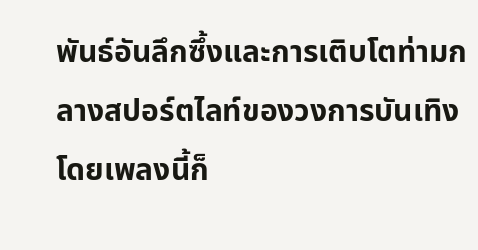พันธ์อันลึกซึ้งและการเติบโตท่ามกลางสปอร์ตไลท์ของวงการบันเทิง โดยเพลงนี้ก็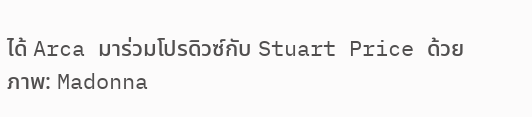ได้ Arca มาร่วมโปรดิวซ์กับ Stuart Price ด้วย
ภาพ: Madonna